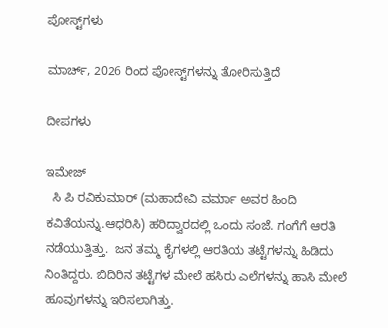ಪೋಸ್ಟ್‌ಗಳು

ಮಾರ್ಚ್, 2026 ರಿಂದ ಪೋಸ್ಟ್‌ಗಳನ್ನು ತೋರಿಸುತ್ತಿದೆ

ದೀಪಗಳು

ಇಮೇಜ್
  ಸಿ ಪಿ ರವಿಕುಮಾರ್ (ಮಹಾದೇವಿ ವರ್ಮಾ ಅವರ ಹಿಂದಿ ಕವಿತೆಯನ್ನು.ಆಧರಿಸಿ) ಹರಿದ್ವಾರದಲ್ಲಿ ಒಂದು ಸಂಜೆ. ಗಂಗೆಗೆ ಆರತಿ ನಡೆಯುತ್ತಿತ್ತು.  ಜನ ತಮ್ಮ ಕೈಗಳಲ್ಲಿ ಆರತಿಯ ತಟ್ಟೆಗಳನ್ನು ಹಿಡಿದು ನಿಂತಿದ್ದರು. ಬಿದಿರಿನ ತಟ್ಟೆಗಳ ಮೇಲೆ ಹಸಿರು ಎಲೆಗಳನ್ನು ಹಾಸಿ ಮೇಲೆ ಹೂವುಗಳನ್ನು ಇರಿಸಲಾಗಿತ್ತು.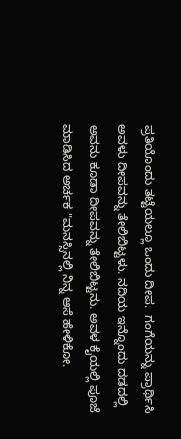ಪ್ರತಿಯೊಂದು ತಟ್ಟೆಯಲ್ಲೂ ಒಂದು ದೀಪ.  ಗಂಗೆಯನ್ನು ಪ್ರಾರ್ಥಿಸಿ ಅವಳು ದೀಪವನ್ನು ತೇಲಿಬಿಟ್ಟಳು. ನದಿಯ ಇನ್ನೊಂದು ದಡದಲ್ಲಿ ಅವನು ಕೂಡಾ ದೀಪವನ್ನು ತೇಲಿಬಿಟ್ಟನು. ಅವಳ ಕೈಯಲ್ಲಿ ಪೂಜೆ ಮಾಡಿಸಿದ ಅರ್ಚಕ "ಮನಸ್ಸಿನಲ್ಲಿ ನಿನ್ನ ಆಸೆ ಹೇಳಿಕೋ.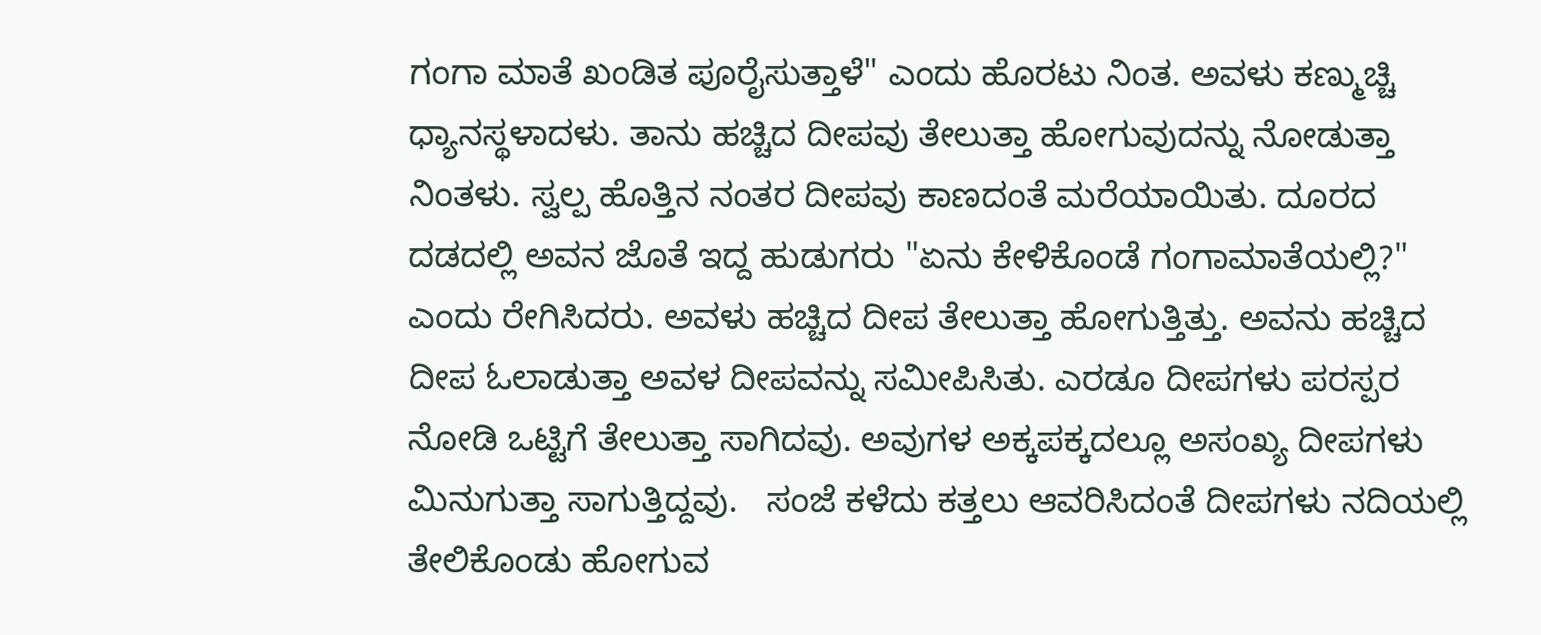ಗಂಗಾ ಮಾತೆ ಖಂಡಿತ ಪೂರೈಸುತ್ತಾಳೆ" ಎಂದು ಹೊರಟು ನಿಂತ. ಅವಳು ಕಣ್ಮುಚ್ಚಿ ಧ್ಯಾನಸ್ಥಳಾದಳು. ತಾನು ಹಚ್ಚಿದ ದೀಪವು ತೇಲುತ್ತಾ ಹೋಗುವುದನ್ನು ನೋಡುತ್ತಾ ನಿಂತಳು. ಸ್ವಲ್ಪ ಹೊತ್ತಿನ ನಂತರ ದೀಪವು ಕಾಣದಂತೆ ಮರೆಯಾಯಿತು. ದೂರದ ದಡದಲ್ಲಿ ಅವನ ಜೊತೆ ಇದ್ದ ಹುಡುಗರು "ಏನು ಕೇಳಿಕೊಂಡೆ ಗಂಗಾಮಾತೆಯಲ್ಲಿ?" ಎಂದು ರೇಗಿಸಿದರು. ಅವಳು ಹಚ್ಚಿದ ದೀಪ ತೇಲುತ್ತಾ ಹೋಗುತ್ತಿತ್ತು. ಅವನು ಹಚ್ಚಿದ ದೀಪ ಓಲಾಡುತ್ತಾ ಅವಳ ದೀಪವನ್ನು ಸಮೀಪಿಸಿತು. ಎರಡೂ ದೀಪಗಳು ಪರಸ್ಪರ ನೋಡಿ ಒಟ್ಟಿಗೆ ತೇಲುತ್ತಾ ಸಾಗಿದವು. ಅವುಗಳ ಅಕ್ಕಪಕ್ಕದಲ್ಲೂ ಅಸಂಖ್ಯ ದೀಪಗಳು ಮಿನುಗುತ್ತಾ ಸಾಗುತ್ತಿದ್ದವು.   ಸಂಜೆ ಕಳೆದು ಕತ್ತಲು ಆವರಿಸಿದಂತೆ ದೀಪಗಳು ನದಿಯಲ್ಲಿ  ತೇಲಿಕೊಂಡು ಹೋಗುವ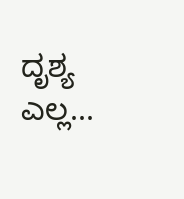ದೃಶ್ಯ ಎಲ್ಲ...